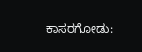ಕಾಸರಗೋಡು: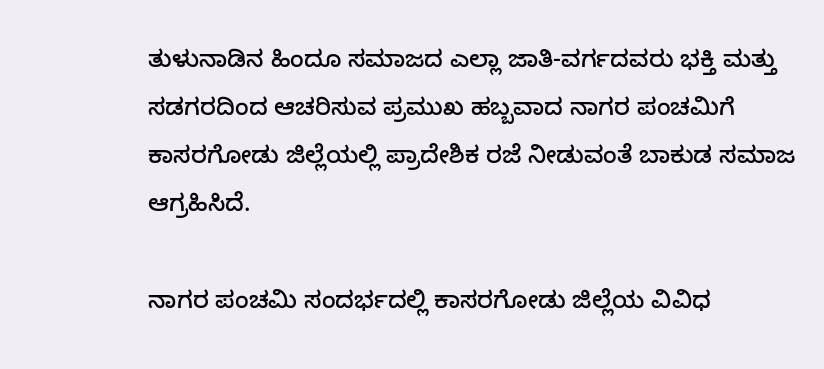ತುಳುನಾಡಿನ ಹಿಂದೂ ಸಮಾಜದ ಎಲ್ಲಾ ಜಾತಿ-ವರ್ಗದವರು ಭಕ್ತಿ ಮತ್ತು ಸಡಗರದಿಂದ ಆಚರಿಸುವ ಪ್ರಮುಖ ಹಬ್ಬವಾದ ನಾಗರ ಪಂಚಮಿಗೆ ಕಾಸರಗೋಡು ಜಿಲ್ಲೆಯಲ್ಲಿ ಪ್ರಾದೇಶಿಕ ರಜೆ ನೀಡುವಂತೆ ಬಾಕುಡ ಸಮಾಜ ಆಗ್ರಹಿಸಿದೆ.

ನಾಗರ ಪಂಚಮಿ ಸಂದರ್ಭದಲ್ಲಿ ಕಾಸರಗೋಡು ಜಿಲ್ಲೆಯ ವಿವಿಧ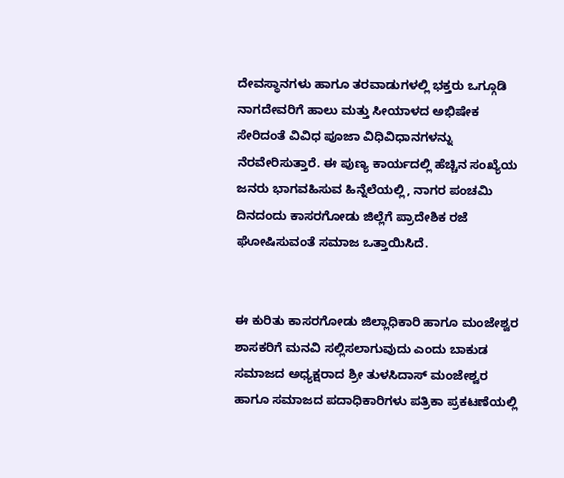ದೇವಸ್ಥಾನಗಳು ಹಾಗೂ ತರವಾಡುಗಳಲ್ಲಿ ಭಕ್ತರು ಒಗ್ಗೂಡಿ ನಾಗದೇವರಿಗೆ ಹಾಲು ಮತ್ತು ಸೀಯಾಳದ ಅಭಿಷೇಕ ಸೇರಿದಂತೆ ವಿವಿಧ ಪೂಜಾ ವಿಧಿವಿಧಾನಗಳನ್ನು ನೆರವೇರಿಸುತ್ತಾರೆ. ಈ ಪುಣ್ಯ ಕಾರ್ಯದಲ್ಲಿ ಹೆಚ್ಚಿನ ಸಂಖ್ಯೆಯ ಜನರು ಭಾಗವಹಿಸುವ ಹಿನ್ನೆಲೆಯಲ್ಲಿ, ನಾಗರ ಪಂಚಮಿ ದಿನದಂದು ಕಾಸರಗೋಡು ಜಿಲ್ಲೆಗೆ ಪ್ರಾದೇಶಿಕ ರಜೆ ಘೋಷಿಸುವಂತೆ ಸಮಾಜ ಒತ್ತಾಯಿಸಿದೆ.


ಈ ಕುರಿತು ಕಾಸರಗೋಡು ಜಿಲ್ಲಾಧಿಕಾರಿ ಹಾಗೂ ಮಂಜೇಶ್ವರ ಶಾಸಕರಿಗೆ ಮನವಿ ಸಲ್ಲಿಸಲಾಗುವುದು ಎಂದು ಬಾಕುಡ ಸಮಾಜದ ಅಧ್ಯಕ್ಷರಾದ ಶ್ರೀ ತುಳಸಿದಾಸ್ ಮಂಜೇಶ್ವರ ಹಾಗೂ ಸಮಾಜದ ಪದಾಧಿಕಾರಿಗಳು ಪತ್ರಿಕಾ ಪ್ರಕಟಣೆಯಲ್ಲಿ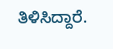ತಿಳಿಸಿದ್ದಾರೆ.